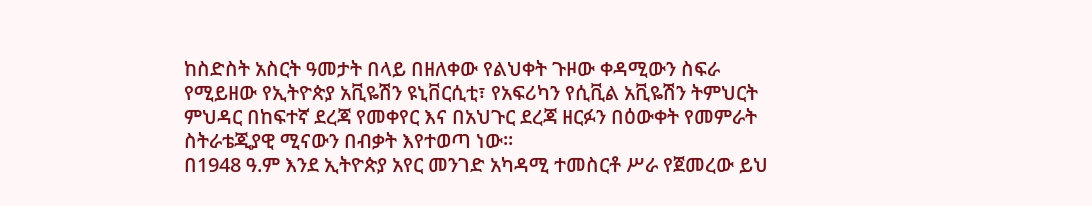ከስድስት አስርት ዓመታት በላይ በዘለቀው የልህቀት ጉዞው ቀዳሚውን ስፍራ የሚይዘው የኢትዮጵያ አቪዬሽን ዩኒቨርሲቲ፣ የአፍሪካን የሲቪል አቪዬሽን ትምህርት ምህዳር በከፍተኛ ደረጃ የመቀየር እና በአህጉር ደረጃ ዘርፉን በዕውቀት የመምራት ስትራቴጂያዊ ሚናውን በብቃት እየተወጣ ነው።
በ1948 ዓ.ም እንደ ኢትዮጵያ አየር መንገድ አካዳሚ ተመስርቶ ሥራ የጀመረው ይህ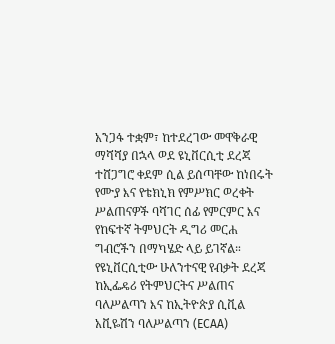አንጋፋ ተቋም፣ ከተደረገው መዋቅራዊ ማሻሻያ በኋላ ወደ ዩኒቨርሲቲ ደረጃ ተሸጋግሮ ቀደም ሲል ይሰጣቸው ከነበሩት የሙያ እና የቴክኒክ የምሥክር ወረቀት ሥልጠናዎች ባሻገር ሰፊ የምርምር እና የከፍተኛ ትምህርት ዲግሪ መርሐ ግብሮችን በማካሄድ ላይ ይገኛል።
የዩኒቨርሲቲው ሁለንተናዊ የብቃት ደረጃ ከኢፌዴሪ የትምህርትና ሥልጠና ባለሥልጣን እና ከኢትዮጵያ ሲቪል አቪዬሽን ባለሥልጣን (ECAA)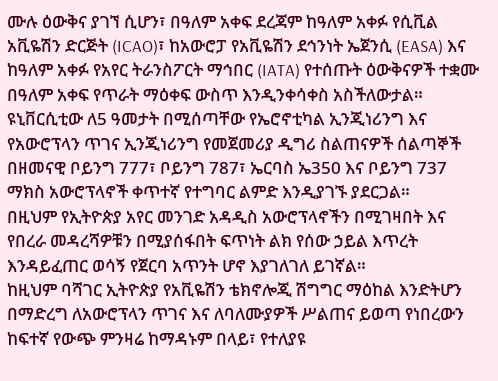ሙሉ ዕውቅና ያገኘ ሲሆን፣ በዓለም አቀፍ ደረጃም ከዓለም አቀፉ የሲቪል አቪዬሽን ድርጅት (ICAO)፣ ከአውሮፓ የአቪዬሽን ደኅንነት ኤጀንሲ (EASA) እና ከዓለም አቀፉ የአየር ትራንስፖርት ማኅበር (IATA) የተሰጡት ዕውቅናዎች ተቋሙ በዓለም አቀፍ የጥራት ማዕቀፍ ውስጥ እንዲንቀሳቀስ አስችለውታል።
ዩኒቨርሲቲው ለ5 ዓመታት በሚሰጣቸው የኤሮኖቲካል ኢንጂነሪንግ እና የአውሮፕላን ጥገና ኢንጂነሪንግ የመጀመሪያ ዲግሪ ስልጠናዎች ሰልጣኞች በዘመናዊ ቦይንግ 777፣ ቦይንግ 787፣ ኤርባስ ኤ350 እና ቦይንግ 737 ማክስ አውሮፕላኖች ቀጥተኛ የተግባር ልምድ እንዲያገኙ ያደርጋል።
በዚህም የኢትዮጵያ አየር መንገድ አዳዲስ አውሮፕላኖችን በሚገዛበት እና የበረራ መዳረሻዎቹን በሚያሰፋበት ፍጥነት ልክ የሰው ኃይል እጥረት እንዳይፈጠር ወሳኝ የጀርባ አጥንት ሆኖ እያገለገለ ይገኛል።
ከዚህም ባሻገር ኢትዮጵያ የአቪዬሽን ቴክኖሎጂ ሽግግር ማዕከል እንድትሆን በማድረግ ለአውሮፕላን ጥገና እና ለባለሙያዎች ሥልጠና ይወጣ የነበረውን ከፍተኛ የውጭ ምንዛሬ ከማዳኑም በላይ፣ የተለያዩ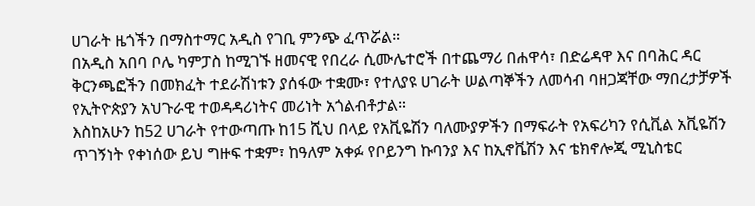ሀገራት ዜጎችን በማስተማር አዲስ የገቢ ምንጭ ፈጥሯል።
በአዲስ አበባ ቦሌ ካምፓስ ከሚገኙ ዘመናዊ የበረራ ሲሙሌተሮች በተጨማሪ በሐዋሳ፣ በድሬዳዋ እና በባሕር ዳር ቅርንጫፎችን በመክፈት ተደራሽነቱን ያሰፋው ተቋሙ፣ የተለያዩ ሀገራት ሠልጣኞችን ለመሳብ ባዘጋጃቸው ማበረታቻዎች የኢትዮጵያን አህጉራዊ ተወዳዳሪነትና መሪነት አጎልብቶታል።
እስከአሁን ከ52 ሀገራት የተውጣጡ ከ15 ሺህ በላይ የአቪዬሽን ባለሙያዎችን በማፍራት የአፍሪካን የሲቪል አቪዬሽን ጥገኝነት የቀነሰው ይህ ግዙፍ ተቋም፣ ከዓለም አቀፉ የቦይንግ ኩባንያ እና ከኢኖቬሽን እና ቴክኖሎጂ ሚኒስቴር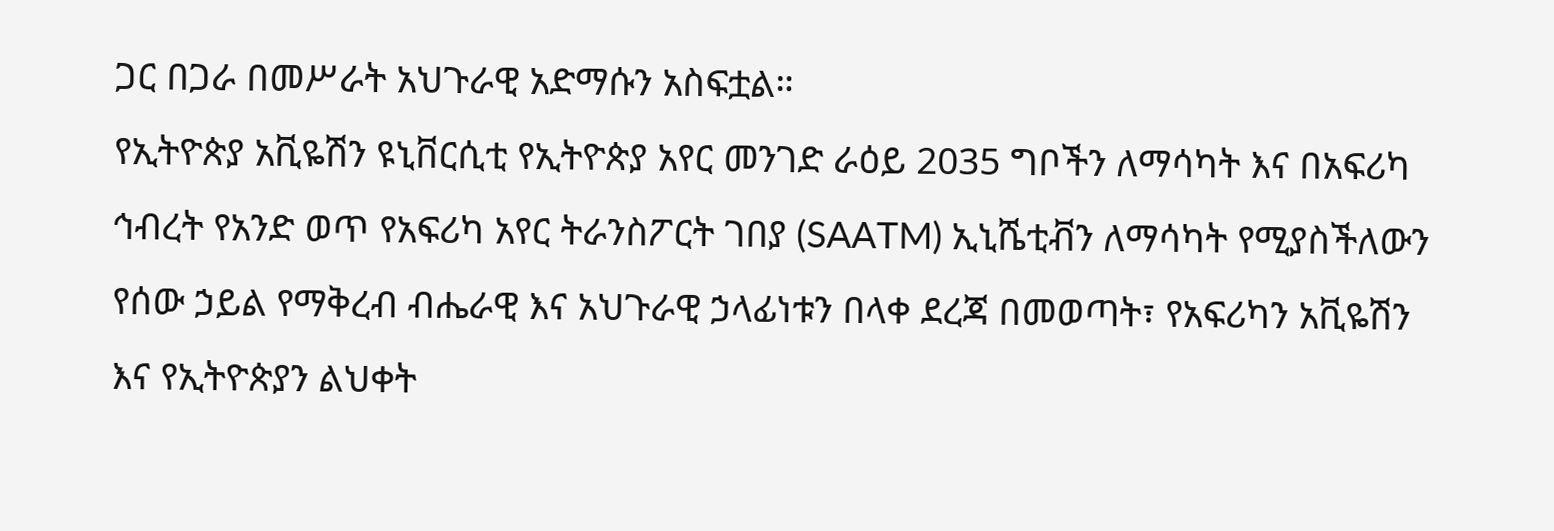ጋር በጋራ በመሥራት አህጉራዊ አድማሱን አስፍቷል።
የኢትዮጵያ አቪዬሽን ዩኒቨርሲቲ የኢትዮጵያ አየር መንገድ ራዕይ 2035 ግቦችን ለማሳካት እና በአፍሪካ ኅብረት የአንድ ወጥ የአፍሪካ አየር ትራንስፖርት ገበያ (SAATM) ኢኒሼቲቭን ለማሳካት የሚያስችለውን የሰው ኃይል የማቅረብ ብሔራዊ እና አህጉራዊ ኃላፊነቱን በላቀ ደረጃ በመወጣት፣ የአፍሪካን አቪዬሽን እና የኢትዮጵያን ልህቀት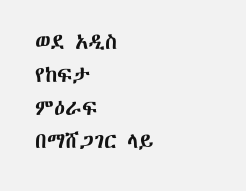ወደ አዲስ የከፍታ ምዕራፍ በማሸጋገር ላይ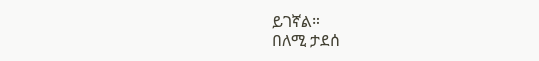ይገኛል።
በለሚ ታደሰ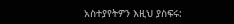አስተያየትዎን እዚህ ያስፍሩ: